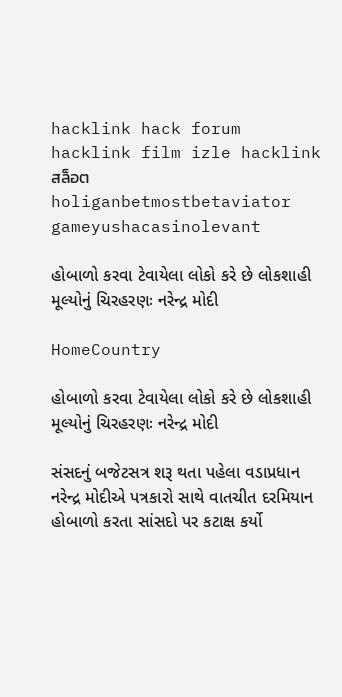hacklink hack forum hacklink film izle hacklink สล็อตholiganbetmostbetaviator gameyushacasinolevant

હોબાળો કરવા ટેવાયેલા લોકો કરે છે લોકશાહી મૂલ્યોનું ચિરહરણઃ નરેન્દ્ર મોદી

HomeCountry

હોબાળો કરવા ટેવાયેલા લોકો કરે છે લોકશાહી મૂલ્યોનું ચિરહરણઃ નરેન્દ્ર મોદી

સંસદનું બજેટસત્ર શરૂ થતા પહેલા વડાપ્રધાન નરેન્દ્ર મોદીએ પત્રકારો સાથે વાતચીત દરમિયાન હોબાળો કરતા સાંસદો પર કટાક્ષ કર્યો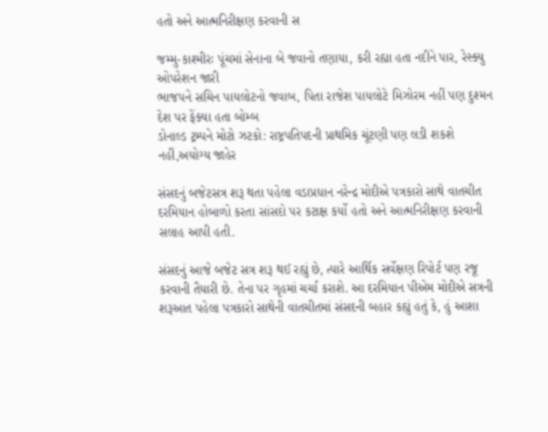હતો અને આત્મનિરીક્ષણ કરવાની સ

જમ્મુ-કાશ્મીરઃ પૂંચમાં સેનાના બે જવાનો તણાયા, કરી રહ્યા હતા નદીને પાર, રેસ્ક્યુ ઓપરેશન જારી
ભાજપને સચિન પાયલોટનો જવાબ, પિતા રાજેશ પાયલોટે મિઝોરમ નહીં પણ દુશ્મન દેશ પર ફેંક્યા હતા બોમ્બ
ડોનાલ્ડ ટ્રમ્પને મોટો ઝટકો: રાષ્ટ્રપતિપદની પ્રાથમિક ચૂંટણી પણ લડી શકશે નહીં,અયોગ્ય જાહેર

સંસદનું બજેટસત્ર શરૂ થતા પહેલા વડાપ્રધાન નરેન્દ્ર મોદીએ પત્રકારો સાથે વાતચીત દરમિયાન હોબાળો કરતા સાંસદો પર કટાક્ષ કર્યો હતો અને આત્મનિરીક્ષણ કરવાની સલાહ આપી હતી.

સંસદનું આજે બજેટ સત્ર શરૂ થઈ રહ્યું છે, ત્યારે આર્થિક સર્વેક્ષણ રિપોર્ટ પણ રજૂ કરવાની તૈયારી છે. તેના પર ગૃહમાં ચર્ચા કરાશે. આ દરમિયાન પીએમ મોદીએ સત્રની શરૂઆત પહેલા પત્રકારો સાથેની વાતચીતમાં સંસદની બહાર કહ્યું હતું કે, હું આશા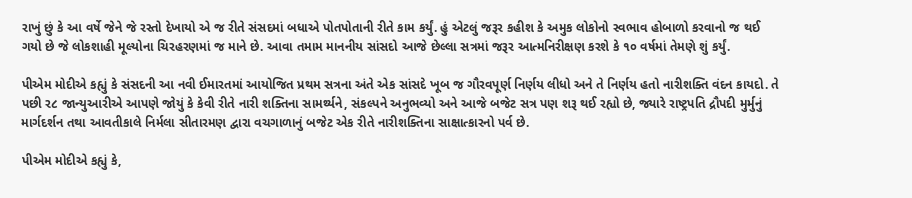રાખું છું કે આ વર્ષે જેને જે રસ્તો દેખાયો એ જ રીતે સંસદમાં બધાએ પોતપોતાની રીતે કામ કર્યું. હું એટલું જરૂર કહીશ કે અમુક લોકોનો સ્વભાવ હોબાળો કરવાનો જ થઈ ગયો છે જે લોકશાહી મૂલ્યોના ચિરહરણમાં જ માને છે. આવા તમામ માનનીય સાંસદો આજે છેલ્લા સત્રમાં જરૂર આત્મનિરીક્ષણ કરશે કે ૧૦ વર્ષમાં તેમણે શું કર્યું.

પીએમ મોદીએ કહ્યું કે સંસદની આ નવી ઈમારતમાં આયોજિત પ્રથમ સત્રના અંતે એક સાંસદે ખૂબ જ ગૌરવપૂર્ણ નિર્ણય લીધો અને તે નિર્ણય હતો નારીશક્તિ વંદન કાયદો. તે પછી ર૮ જાન્યુઆરીએ આપણે જોયું કે કેવી રીતે નારી શક્તિના સામર્થ્યને, સંકલ્પને અનુભવ્યો અને આજે બજેટ સત્ર પણ શરૂ થઈ રહ્યો છે, જ્યારે રાષ્ટ્રપતિ દ્રૌપદી મુર્મુનું માર્ગદર્શન તથા આવતીકાલે નિર્મલા સીતારમણ દ્વારા વચગાળાનું બજેટ એક રીતે નારીશક્તિના સાક્ષાત્કારનો પર્વ છે.

પીએમ મોદીએ કહ્યું કે,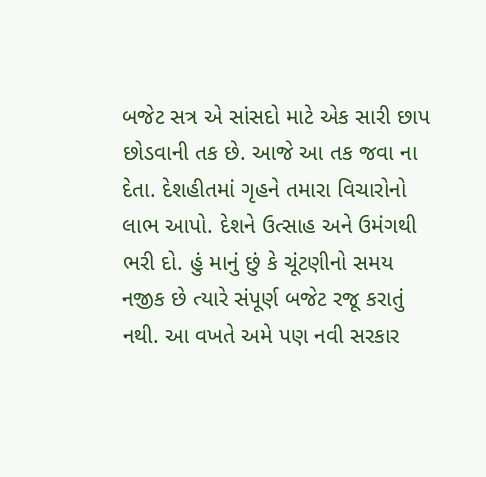બજેટ સત્ર એ સાંસદો માટે એક સારી છાપ છોડવાની તક છે. આજે આ તક જવા ના દેતા. દેશહીતમાં ગૃહને તમારા વિચારોનો લાભ આપો. દેશને ઉત્સાહ અને ઉમંગથી ભરી દો. હું માનું છું કે ચૂંટણીનો સમય નજીક છે ત્યારે સંપૂર્ણ બજેટ રજૂ કરાતું નથી. આ વખતે અમે પણ નવી સરકાર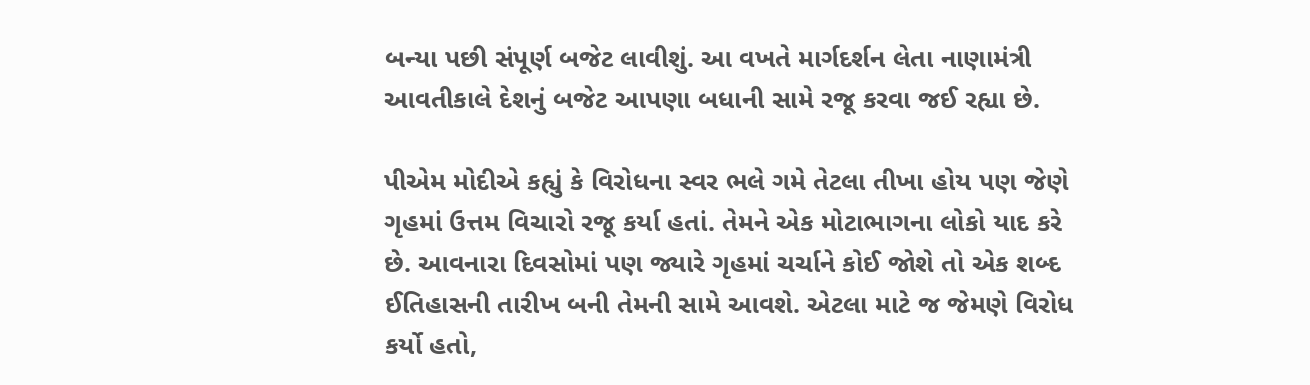બન્યા પછી સંપૂર્ણ બજેટ લાવીશું. આ વખતે માર્ગદર્શન લેતા નાણામંત્રી આવતીકાલે દેશનું બજેટ આપણા બધાની સામે રજૂ કરવા જઈ રહ્યા છે.

પીએમ મોદીએ કહ્યું કે વિરોધના સ્વર ભલે ગમે તેટલા તીખા હોય પણ જેણે ગૃહમાં ઉત્તમ વિચારો રજૂ કર્યા હતાં. તેમને એક મોટાભાગના લોકો યાદ કરે છે. આવનારા દિવસોમાં પણ જ્યારે ગૃહમાં ચર્ચાને કોઈ જોશે તો એક શબ્દ ઈતિહાસની તારીખ બની તેમની સામે આવશે. એટલા માટે જ જેમણે વિરોધ કર્યો હતો,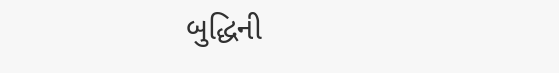બુદ્ધિની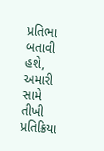પ્રતિભા બતાવી હશે, અમારી સામે તીખી પ્રતિક્રિયા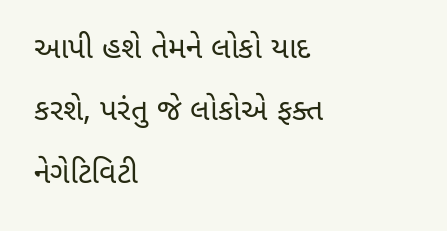આપી હશે તેમને લોકો યાદ કરશે, પરંતુ જે લોકોએ ફક્ત નેગેટિવિટી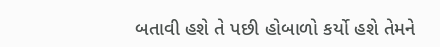બતાવી હશે તે પછી હોબાળો કર્યો હશે તેમને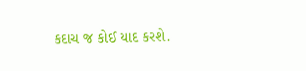કદાચ જ કોઈ યાદ કરશે.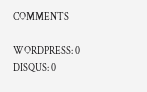COMMENTS

WORDPRESS: 0
DISQUS: 0